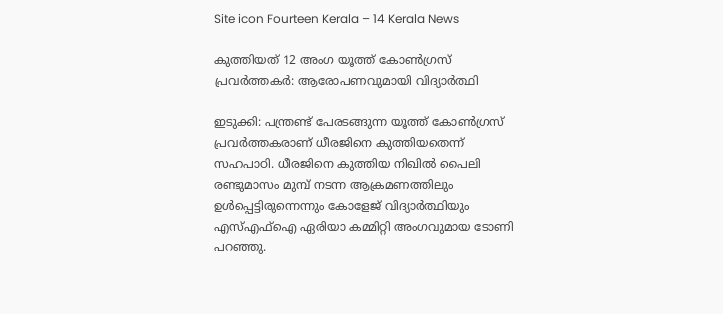Site icon Fourteen Kerala – 14 Kerala News

കുത്തിയത് 12 അംഗ യൂത്ത് കോണ്‍ഗ്രസ് പ്രവര്‍ത്തകര്‍: ആരോപണവുമായി വിദ്യാര്‍ത്ഥി

ഇടുക്കി: പന്ത്രണ്ട് പേരടങ്ങുന്ന യൂത്ത് കോണ്‍ഗ്രസ് പ്രവര്‍ത്തകരാണ് ധീരജിനെ കുത്തിയതെന്ന് സഹപാഠി. ധീരജിനെ കുത്തിയ നിഖില്‍ പൈലി രണ്ടുമാസം മുമ്പ് നടന്ന ആക്രമണത്തിലും ഉള്‍പ്പെട്ടിരുന്നെന്നും കോളേജ് വിദ്യാര്‍ത്ഥിയും എസ്എഫ്ഐ ഏരിയാ കമ്മിറ്റി അംഗവുമായ ടോണി പറഞ്ഞു.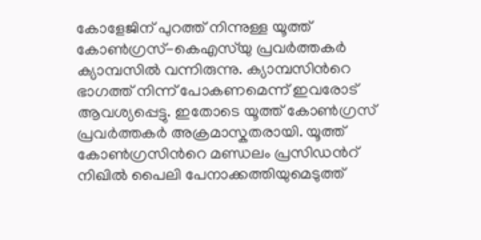കോളേജിന് പുറത്ത് നിന്നുള്ള യൂത്ത് കോണ്‍ഗ്രസ്-കെഎസ്‍യു പ്രവര്‍ത്തകര്‍ ക്യാമ്പസില്‍ വന്നിരുന്നു. ക്യാമ്പസിന്‍റെ ഭാഗത്ത് നിന്ന് പോകണമെന്ന് ഇവരോട് ആവശ്യപ്പെട്ടു. ഇതോടെ യൂത്ത് കോണ്‍ഗ്രസ് പ്രവര്‍ത്തകര്‍ അക്രമാസ്കതരായി. യൂത്ത് കോണ്‍ഗ്രസിന്‍റെ മണ്ഡലം പ്രസിഡന്‍റ് നിഖില്‍ പൈലി പേനാക്കത്തിയുമെടുത്ത്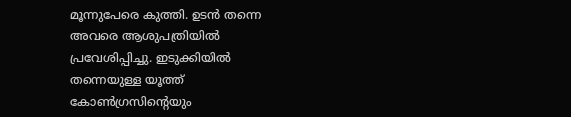മൂന്നുപേരെ കുത്തി. ഉടന്‍ തന്നെ അവരെ ആശുപത്രിയില്‍ പ്രവേശിപ്പിച്ചു. ഇടുക്കിയില്‍ തന്നെയുള്ള യൂത്ത് കോണ്‍ഗ്രസിന്‍റെയും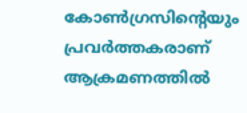കോണ്‍ഗ്രസിന്‍റെയും പ്രവര്‍ത്തകരാണ് ആക്രമണത്തില്‍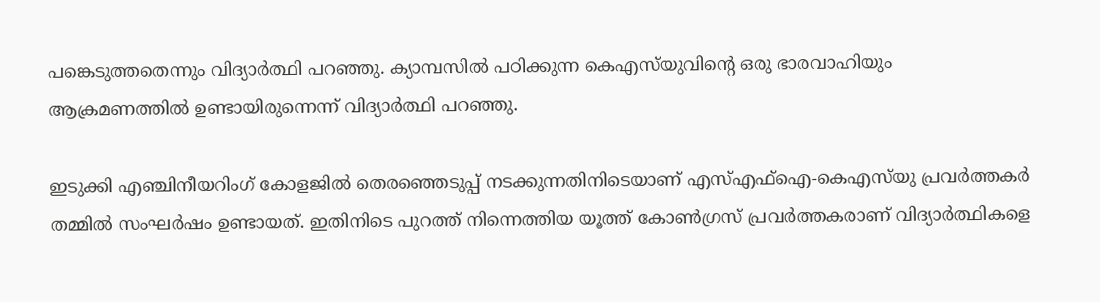പങ്കെടുത്തതെന്നും വിദ്യാര്‍ത്ഥി പറഞ്ഞു. ക്യാമ്പസില്‍ പഠിക്കുന്ന കെഎസ്‍യുവിന്‍റെ ഒരു ഭാരവാഹിയും ആക്രമണത്തില്‍ ഉണ്ടായിരുന്നെന്ന് വിദ്യാര്‍ത്ഥി പറഞ്ഞു.

ഇടുക്കി എഞ്ചിനീയറിംഗ് കോളജിൽ തെരഞ്ഞെടുപ്പ് നടക്കുന്നതിനിടെയാണ് എസ്എഫ്ഐ-കെഎസ്‍യു പ്രവര്‍ത്തകര്‍ തമ്മില്‍ സംഘര്‍ഷം ഉണ്ടായത്. ഇതിനിടെ പുറത്ത് നിന്നെത്തിയ യൂത്ത് കോൺഗ്രസ്‌ പ്രവർത്തകരാണ് വിദ്യാര്‍ത്ഥികളെ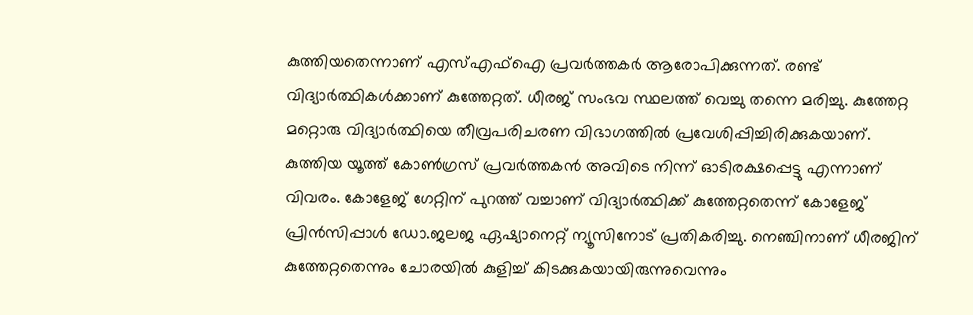കുത്തിയതെന്നാണ് എസ്എഫ്ഐ പ്രവര്‍ത്തകര്‍ ആരോപിക്കുന്നത്. രണ്ട് വിദ്യാര്‍ത്ഥികള്‍ക്കാണ് കുത്തേറ്റത്. ധീരജ് സംഭവ സ്ഥലത്ത് വെച്ചു തന്നെ മരിച്ചു. കുത്തേറ്റ മറ്റൊരു വിദ്യാര്‍ത്ഥിയെ തീവ്രപരിചരണ വിഭാഗത്തില്‍ പ്രവേശിപ്പിച്ചിരിക്കുകയാണ്. കുത്തിയ യൂത്ത് കോൺഗ്രസ്‌ പ്രവർത്തകന്‍ അവിടെ നിന്ന് ഓടിരക്ഷപ്പെട്ടു എന്നാണ് വിവരം. കോളേജ് ഗേറ്റിന് പുറത്ത് വച്ചാണ് വിദ്യാര്‍ത്ഥിക്ക് കുത്തേറ്റതെന്ന് കോളേജ് പ്രിന്‍സിപ്പാള്‍ ഡോ.ജലജ ഏഷ്യാനെറ്റ് ന്യൂസിനോട് പ്രതികരിച്ചു. നെഞ്ചിനാണ് ധീരജിന് കുത്തേറ്റതെന്നും ചോരയില്‍ കുളിച്ച് കിടക്കുകയായിരുന്നുവെന്നും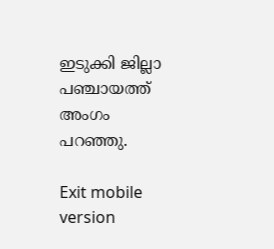ഇടുക്കി ജില്ലാ പഞ്ചായത്ത് അംഗം പറഞ്ഞു.

Exit mobile version